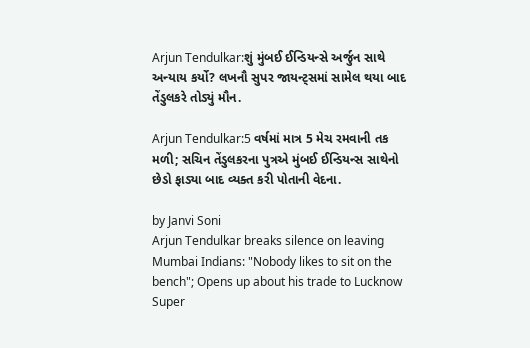Arjun Tendulkar:શું મુંબઈ ઈન્ડિયન્સે અર્જુન સાથે અન્યાય કર્યો? લખનૌ સુપર જાયન્ટ્સમાં સામેલ થયા બાદ તેંડુલકરે તોડ્યું મૌન.

Arjun Tendulkar:5 વર્ષમાં માત્ર 5 મેચ રમવાની તક મળી; સચિન તેંડુલકરના પુત્રએ મુંબઈ ઈન્ડિયન્સ સાથેનો છેડો ફાડ્યા બાદ વ્યક્ત કરી પોતાની વેદના.

by Janvi Soni
Arjun Tendulkar breaks silence on leaving Mumbai Indians: "Nobody likes to sit on the bench"; Opens up about his trade to Lucknow Super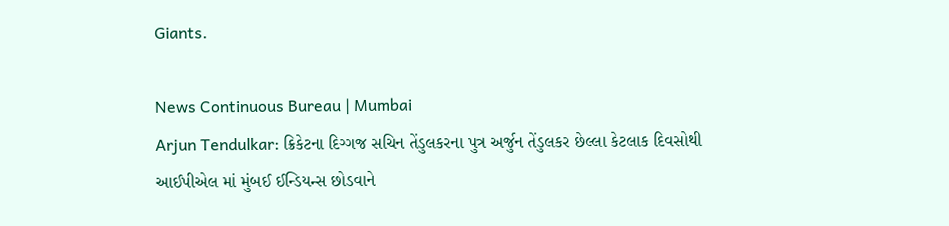Giants.

News Continuous Bureau | Mumbai
Arjun Tendulkar: ક્રિકેટના દિગ્ગજ સચિન તેંડુલકરના પુત્ર અર્જુન તેંડુલકર છેલ્લા કેટલાક દિવસોથી આઈપીએલ માં મુંબઈ ઈન્ડિયન્સ છોડવાને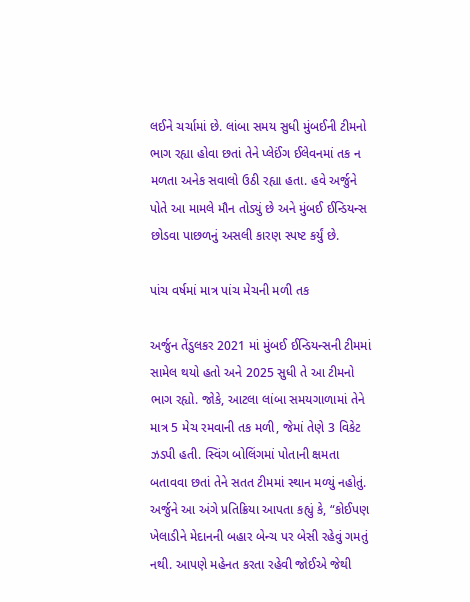લઈને ચર્ચામાં છે. લાંબા સમય સુધી મુંબઈની ટીમનો ભાગ રહ્યા હોવા છતાં તેને પ્લેઈંગ ઈલેવનમાં તક ન મળતા અનેક સવાલો ઉઠી રહ્યા હતા. હવે અર્જુને પોતે આ મામલે મૌન તોડ્યું છે અને મુંબઈ ઈન્ડિયન્સ છોડવા પાછળનું અસલી કારણ સ્પષ્ટ કર્યું છે.

પાંચ વર્ષમાં માત્ર પાંચ મેચની મળી તક

અર્જુન તેંડુલકર 2021 માં મુંબઈ ઈન્ડિયન્સની ટીમમાં સામેલ થયો હતો અને 2025 સુધી તે આ ટીમનો ભાગ રહ્યો. જોકે, આટલા લાંબા સમયગાળામાં તેને માત્ર 5 મેચ રમવાની તક મળી, જેમાં તેણે 3 વિકેટ ઝડપી હતી. સ્વિંગ બોલિંગમાં પોતાની ક્ષમતા બતાવવા છતાં તેને સતત ટીમમાં સ્થાન મળ્યું નહોતું. અર્જુને આ અંગે પ્રતિક્રિયા આપતા કહ્યું કે, “કોઈપણ ખેલાડીને મેદાનની બહાર બેન્ચ પર બેસી રહેવું ગમતું નથી. આપણે મહેનત કરતા રહેવી જોઈએ જેથી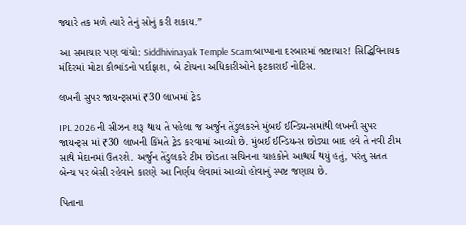જ્યારે તક મળે ત્યારે તેનું સોનું કરી શકાય.”

આ સમાચાર પણ વાંચો: Siddhivinayak Temple Scam:બાપ્પાના દરબારમાં ભ્રષ્ટાચાર! સિદ્ધિવિનાયક મંદિરમાં મોટા કૌભાંડનો પર્દાફાશ, બે ટોચના અધિકારીઓને ફટકારાઈ નોટિસ.

લખનૌ સુપર જાયન્ટ્સમાં ₹30 લાખમાં ટ્રેડ

IPL 2026 ની સીઝન શરૂ થાય તે પહેલા જ અર્જુન તેંડુલકરને મુંબઈ ઈન્ડિયન્સમાંથી લખનૌ સુપર જાયન્ટ્સ માં ₹30 લાખની કિંમતે ટ્રેડ કરવામાં આવ્યો છે. મુંબઈ ઈન્ડિયન્સ છોડ્યા બાદ હવે તે નવી ટીમ સાથે મેદાનમાં ઉતરશે. અર્જુન તેંડુલકરે ટીમ છોડતા સચિનના ચાહકોને આશ્ચર્ય થયું હતું, પરંતુ સતત બેન્ચ પર બેસી રહેવાને કારણે આ નિર્ણય લેવામાં આવ્યો હોવાનું સ્પષ્ટ જણાય છે.

પિતાના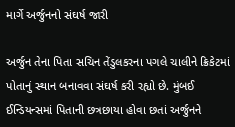માર્ગે અર્જુનનો સંઘર્ષ જારી

અર્જુન તેના પિતા સચિન તેંડુલકરના પગલે ચાલીને ક્રિકેટમાં પોતાનું સ્થાન બનાવવા સંઘર્ષ કરી રહ્યો છે. મુંબઈ ઈન્ડિયન્સમાં પિતાની છત્રછાયા હોવા છતાં અર્જુનને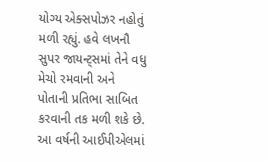યોગ્ય એક્સપોઝર નહોતું મળી રહ્યું. હવે લખનૌ સુપર જાયન્ટ્સમાં તેને વધુ મેચો રમવાની અને પોતાની પ્રતિભા સાબિત કરવાની તક મળી શકે છે. આ વર્ષની આઈપીએલમાં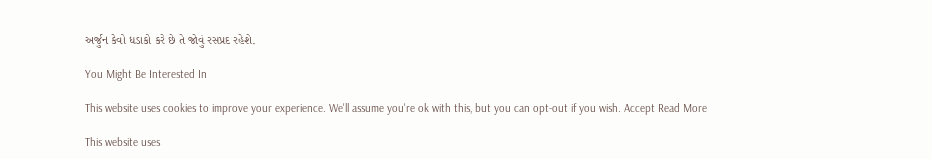અર્જુન કેવો ધડાકો કરે છે તે જોવું રસપ્રદ રહેશે.

You Might Be Interested In

This website uses cookies to improve your experience. We'll assume you're ok with this, but you can opt-out if you wish. Accept Read More

This website uses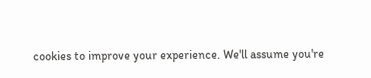cookies to improve your experience. We'll assume you're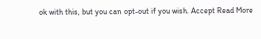ok with this, but you can opt-out if you wish. Accept Read More